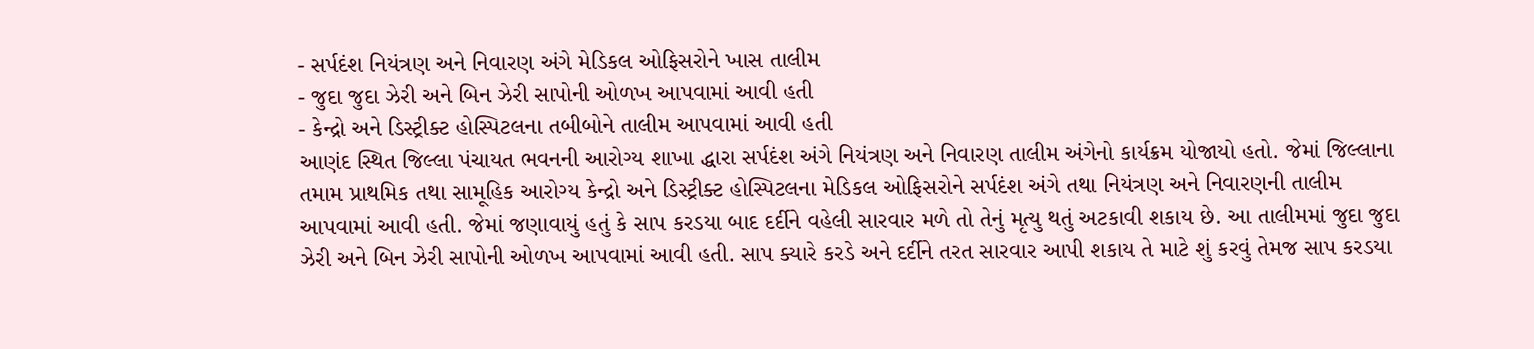- સર્પદંશ નિયંત્રણ અને નિવારણ અંગે મેડિકલ ઓફિસરોને ખાસ તાલીમ
- જુદા જુદા ઝેરી અને બિન ઝેરી સાપોની ઓળખ આપવામાં આવી હતી
- કેન્દ્રો અને ડિસ્ટ્રીક્ટ હોસ્પિટલના તબીબોને તાલીમ આપવામાં આવી હતી
આણંદ સ્થિત જિલ્લા પંચાયત ભવનની આરોગ્ય શાખા દ્ધારા સર્પદંશ અંગે નિયંત્રણ અને નિવારણ તાલીમ અંગેનો કાર્યક્રમ યોજાયો હતો. જેમાં જિલ્લાના તમામ પ્રાથમિક તથા સામૂહિક આરોગ્ય કેન્દ્રો અને ડિસ્ટ્રીક્ટ હોસ્પિટલના મેડિકલ ઓફિસરોને સર્પદંશ અંગે તથા નિયંત્રણ અને નિવારણની તાલીમ આપવામાં આવી હતી. જેમાં જણાવાયું હતું કે સાપ કરડયા બાદ દર્દીને વહેલી સારવાર મળે તો તેનું મૃત્યુ થતું અટકાવી શકાય છે. આ તાલીમમાં જુદા જુદા ઝેરી અને બિન ઝેરી સાપોની ઓળખ આપવામાં આવી હતી. સાપ ક્યારે કરડે અને દર્દીને તરત સારવાર આપી શકાય તે માટે શું કરવું તેમજ સાપ કરડયા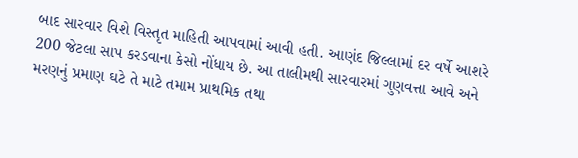બાદ સારવાર વિશે વિસ્તૃત માહિતી આપવામાં આવી હતી. આણંદ જિલ્લામાં દર વર્ષે આશરે 200 જેટલા સાપ કરડવાના કેસો નોંધાય છે. આ તાલીમથી સારવારમાં ગુણવત્તા આવે અને મરણનું પ્રમાણ ઘટે તે માટે તમામ પ્રાથમિક તથા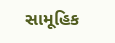સામૂહિક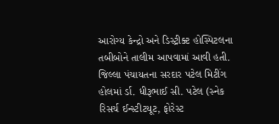આરોગ્ય કેન્દ્રો અને ડિસ્ટ્રીક્ટ હોસ્પિટલના તબીબોને તાલીમ આપવામાં આવી હતી. જિલ્લા પંચાયતના સરદાર પટેલ મિટીંગ હોલમાં ર્ડા. ધીરૂભાઈ સી. પટેલ (સ્નેક રિસર્ચ ઈન્સ્ટીટયૂટ, ફોરેસ્ટ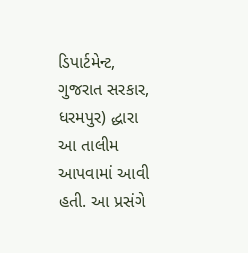ડિપાર્ટમેન્ટ, ગુજરાત સરકાર, ધરમપુર) દ્ધારા આ તાલીમ આપવામાં આવી હતી. આ પ્રસંગે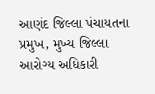આણંદ જિલ્લા પંચાયતના પ્રમુખ, મુખ્ય જિલ્લા આરોગ્ય અધિકારી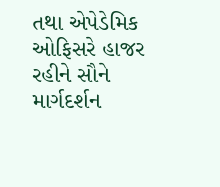તથા એપેડેમિક ઓફિસરે હાજર રહીને સૌને માર્ગદર્શન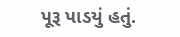પૂરૂ પાડયું હતું.